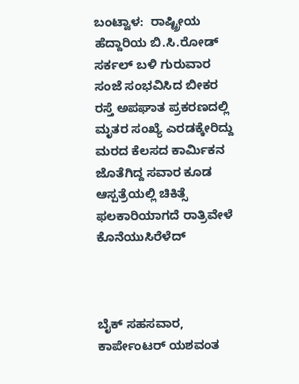ಬಂಟ್ವಾಳ:  ರಾಷ್ಟ್ರೀಯ ಹೆದ್ದಾರಿಯ ಬಿ.ಸಿ.ರೋಡ್ ಸರ್ಕಲ್ ಬಳಿ ಗುರುವಾರ ಸಂಜೆ ಸಂಭವಿಸಿದ ಬೀಕರ ರಸ್ತೆ ಅಪಘಾತ ಪ್ರಕರಣದಲ್ಲಿ ಮೃತರ ಸಂಖ್ಯೆ ಎರಡಕ್ಕೇರಿದ್ದು ಮರದ ಕೆಲಸದ ಕಾರ್ಮಿಕನ ಜೊತೆಗಿದ್ದ ಸವಾರ ಕೂಡ ಆಸ್ಪತ್ರೆಯಲ್ಲಿ ಚಿಕಿತ್ಸೆ ಫಲಕಾರಿಯಾಗದೆ ರಾತ್ರಿವೇಳೆ ಕೊನೆಯುಸಿರೆಳೆದ್



ಬೈಕ್ ಸಹಸವಾರ, ಕಾರ್ಪೇಂಟರ್ ಯಶವಂತ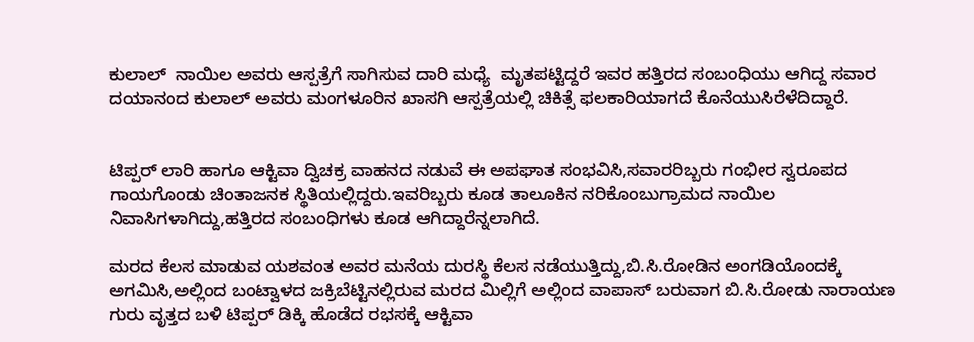ಕುಲಾಲ್  ನಾಯಿಲ ಅವರು ಆಸ್ಪತ್ರೆಗೆ ಸಾಗಿಸುವ ದಾರಿ ಮಧ್ಯೆ  ಮೃತಪಟ್ಟಿದ್ದರೆ ಇವರ ಹತ್ತಿರದ ಸಂಬಂಧಿಯು ಆಗಿದ್ದ ಸವಾರ ದಯಾನಂದ ಕುಲಾಲ್ ಅವರು ಮಂಗಳೂರಿನ ಖಾಸಗಿ‌ ಆಸ್ಪತ್ರೆಯಲ್ಲಿ‌ ಚಿಕಿತ್ಸೆ ಫಲಕಾರಿಯಾಗದೆ ಕೊನೆಯುಸಿರೆಳೆದಿದ್ದಾರೆ.


ಟಿಪ್ಪರ್ ಲಾರಿ ಹಾಗೂ ಆಕ್ಟಿವಾ ದ್ವಿಚಕ್ರ ವಾಹನದ ನಡುವೆ ಈ ಅಪಘಾತ ಸಂಭವಿಸಿ,ಸವಾರರಿಬ್ಬರು ಗಂಭೀರ ಸ್ವರೂಪದ ಗಾಯಗೊಂಡು ಚಿಂತಾಜನಕ ಸ್ಥಿತಿಯಲ್ಲಿದ್ದರು.ಇವರಿಬ್ಬರು ಕೂಡ ತಾಲೂಕಿನ‌ ನರಿಕೊಂಬು‌ಗ್ರಾಮದ ನಾಯಿಲ ನಿವಾಸಿ‌ಗಳಾಗಿದ್ದು,ಹತ್ತಿರದ ಸಂಬಂಧಿಗಳು ಕೂಡ ಆಗಿದ್ದಾರೆನ್ನಲಾಗಿದೆ.

ಮರದ ಕೆಲಸ ಮಾಡುವ ಯಶವಂತ ಅವರ ಮನೆಯ ದುರಸ್ಥಿ‌ ಕೆಲಸ ನಡೆಯುತ್ತಿದ್ದು,ಬಿ.ಸಿ.ರೋಡಿನ ಅಂಗಡಿಯೊಂದಕ್ಕೆ ಅಗಮಿಸಿ,ಅಲ್ಲಿಂದ ಬಂಟ್ವಾಳದ ಜಕ್ರಿಬೆಟ್ಟಿನಲ್ಲಿರುವ ಮರದ ಮಿಲ್ಲಿಗೆ ಅಲ್ಲಿಂದ ವಾಪಾಸ್ ಬರುವಾಗ ಬಿ.ಸಿ.ರೋಡು ನಾರಾಯಣ ಗುರು ವೃತ್ತದ ಬಳಿ ಟಿಪ್ಪರ್ ಡಿಕ್ಕಿ ಹೊಡೆದ ರಭಸಕ್ಕೆ ಆಕ್ಟಿವಾ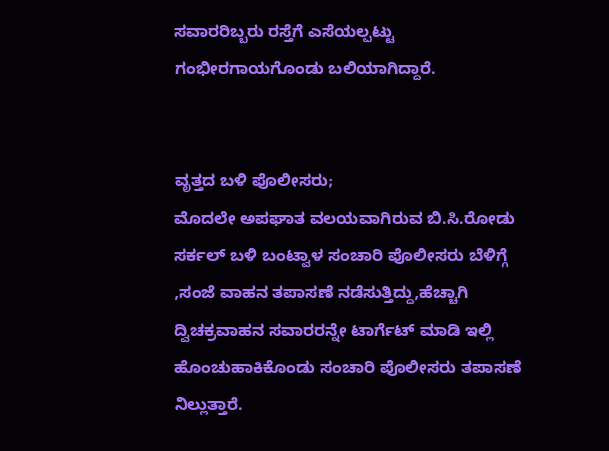ಸವಾರರಿಬ್ಬರು‌ ರಸ್ತೆಗೆ ಎಸೆಯಲ್ಪಟ್ಟು ಗಂಭೀರಗಾಯಗೊಂಡು ಬಲಿಯಾಗಿದ್ದಾರೆ.


ವೃತ್ತದ ಬಳಿ ಪೊಲೀಸರು;
ಮೊದಲೇ ಅಪಘಾತ ವಲಯವಾಗಿರುವ ಬಿ.ಸಿ.ರೋಡು ಸರ್ಕಲ್ ಬಳಿ ಬಂಟ್ವಾಳ ಸಂಚಾರಿ‌ ಪೊಲೀಸರು ಬೆಳಿಗ್ಗೆ ,ಸಂಜೆ ವಾಹನ ತಪಾಸಣೆ ನಡೆಸುತ್ತಿದ್ದು,ಹೆಚ್ಚಾಗಿ ದ್ವಿಚಕ್ರವಾಹನ ಸವಾರರನ್ನೇ ಟಾರ್ಗೆಟ್ ಮಾಡಿ ಇಲ್ಲಿ ಹೊಂಚುಹಾಕಿಕೊಂಡು ಸಂಚಾರಿ ಪೊಲೀಸರು ತಪಾಸಣೆ ನಿಲ್ಲುತ್ತಾರೆ.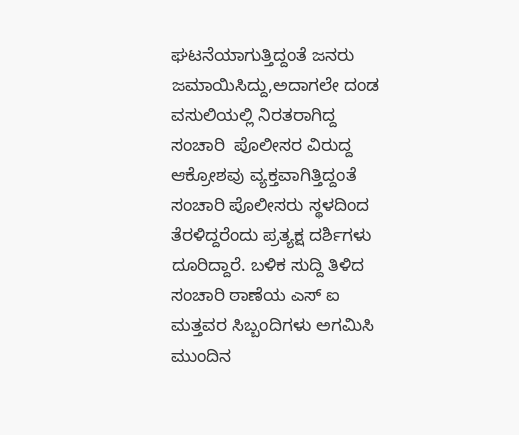ಘಟನೆಯಾಗುತ್ತಿದ್ದಂತೆ ಜನರು ಜಮಾಯಿಸಿದ್ದು,ಅದಾಗಲೇ ದಂಡ ವಸುಲಿಯಲ್ಲಿ ನಿರತರಾಗಿದ್ದ ಸಂಚಾರಿ  ಪೊಲೀಸರ ವಿರುದ್ದ ಆಕ್ರೋಶವು ವ್ಯಕ್ತವಾಗಿತ್ತಿದ್ದಂತೆ ಸಂಚಾರಿ ಪೊಲೀಸರು ಸ್ಥಳದಿಂದ ತೆರಳಿದ್ದರೆಂದು ಪ್ರತ್ಯಕ್ಷ ದರ್ಶಿಗಳು ದೂರಿದ್ದಾರೆ. ಬಳಿಕ ಸುದ್ದಿ ತಿಳಿದ ಸಂಚಾರಿ ಠಾಣೆಯ ಎಸ್ ಐ ಮತ್ತವರ ಸಿಬ್ಬಂದಿಗಳು ಅಗಮಿಸಿ ಮುಂದಿನ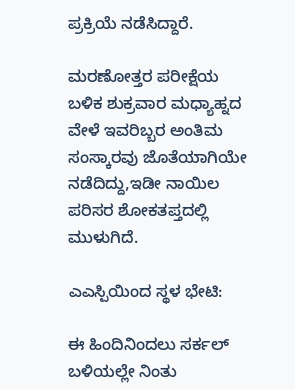ಪ್ರಕ್ರಿಯೆ ನಡೆಸಿದ್ದಾರೆ.

ಮರಣೋತ್ತರ ಪರೀಕ್ಷೆಯ ಬಳಿಕ ಶುಕ್ರವಾರ ಮಧ್ಯಾಹ್ನದ ವೇಳೆ ಇವರಿಬ್ಬರ ಅಂತಿಮ ಸಂಸ್ಕಾರವು ಜೊತೆಯಾಗಿಯೇ ನಡೆದಿದ್ದು,ಇಡೀ ನಾಯಿಲ ಪರಿಸರ ಶೋಕತಪ್ತದಲ್ಲಿ ಮುಳುಗಿದೆ.

ಎಎಸ್ಪಿಯಿಂದ ಸ್ಥಳ ಭೇಟಿ:

ಈ ಹಿಂದಿನಿಂದಲು ಸರ್ಕಲ್ ಬಳಿಯಲ್ಲೇ ನಿಂತು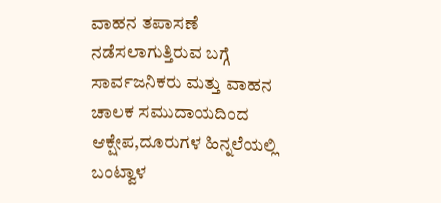ವಾಹನ ತಪಾಸಣೆ ನಡೆಸಲಾಗುತ್ತಿರುವ ಬಗ್ಗೆ ಸಾರ್ವಜನಿಕರು ಮತ್ತು ವಾಹನ ಚಾಲಕ ಸಮುದಾಯದಿಂದ ಆಕ್ಷೇಪ,ದೂರುಗಳ ಹಿನ್ನಲೆಯಲ್ಲಿ ಬಂಟ್ವಾಳ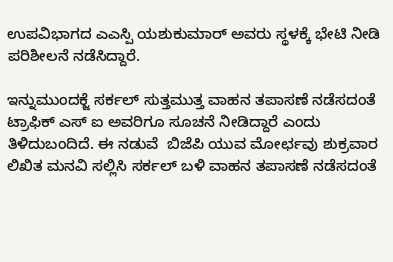ಉಪವಿಭಾಗದ ಎಎಸ್ಪಿ ಯಶುಕುಮಾರ್ ಅವರು ಸ್ಥಳಕ್ಕೆ ಭೇಟಿ ನೀಡಿ ಪರಿಶೀಲನೆ ನಡೆಸಿದ್ದಾರೆ.

ಇನ್ನು‌ಮುಂದಕ್ಜೆ ಸರ್ಕಲ್ ಸುತ್ತಮುತ್ತ ವಾಹನ ತಪಾಸಣೆ ನಡೆಸದಂತೆ ಟ್ರಾಫಿಕ್ ಎಸ್ ಐ ಅವರಿಗೂ ಸೂಚನೆ ನೀಡಿದ್ದಾರೆ ಎಂದು ತಿಳಿದುಬಂದಿದೆ. ಈ ನಡುವೆ  ಬಿಜೆಪಿ ಯುವ ಮೋರ್ಛವು ಶುಕ್ರವಾರ ಲಿಖಿತ ಮನವಿ ಸಲ್ಲಿಸಿ ಸರ್ಕಲ್ ಬಳಿ ವಾಹನ ತಪಾಸಣೆ ನಡೆಸದಂತೆ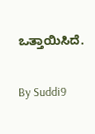ಒತ್ತಾಯಿಸಿದೆ.

By Suddi9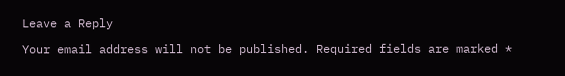Leave a Reply

Your email address will not be published. Required fields are marked *